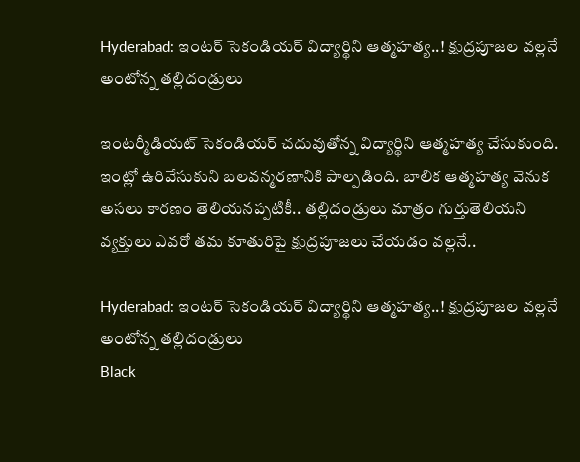Hyderabad: ఇంటర్‌ సెకండియర్‌ విద్యార్థిని ఆత్మహత్య..! క్షుద్రపూజల వల్లనే అంటోన్న తల్లిదండ్రులు

ఇంటర్మీడియట్‌ సెకండియర్‌ చదువుతోన్న విద్యార్థిని ఆత్మహత్య చేసుకుంది. ఇంట్లో ఉరివేసుకుని బలవన్మరణానికి పాల్పడింది. బాలిక ఆత్మహత్య వెనుక అసలు కారణం తెలియనప్పటికీ.. తల్లిదండ్రులు మాత్రం గుర్తుతెలియని వ్యక్తులు ఎవరో తమ కూతురిపై క్షుద్రపూజలు చేయడం వల్లనే..

Hyderabad: ఇంటర్‌ సెకండియర్‌ విద్యార్థిని ఆత్మహత్య..! క్షుద్రపూజల వల్లనే అంటోన్న తల్లిదండ్రులు
Black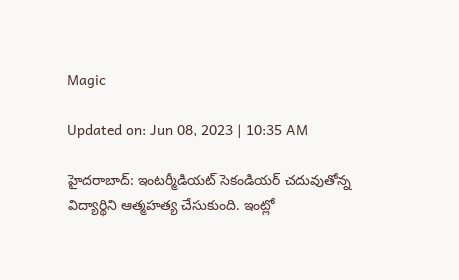Magic

Updated on: Jun 08, 2023 | 10:35 AM

హైదరాబాద్‌: ఇంటర్మీడియట్‌ సెకండియర్‌ చదువుతోన్న విద్యార్థిని ఆత్మహత్య చేసుకుంది. ఇంట్లో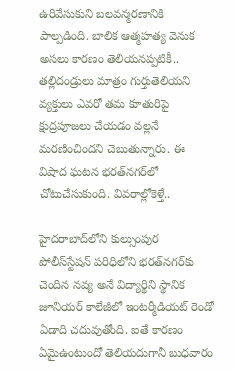ఉరివేసుకుని బలవన్మరణానికి పాల్పడింది. బాలిక ఆత్మహత్య వెనుక అసలు కారణం తెలియనప్పటికీ.. తల్లిదండ్రులు మాత్రం గుర్తుతెలియని వ్యక్తులు ఎవరో తమ కూతురిపై క్షుద్రపూజలు చేయడం వల్లనే మరణించిందని చెబుతున్నారు. ఈ విషాద ఘటన భరత్‌నగర్‌లో చోటుచేసుకుంది. వివరాల్లోకెళ్తే..

హైదరాబాద్‌లోని కుల్సుంపుర పోలీస్‌స్టేషన్‌ పరిధిలోని భరత్‌నగర్‌కు చెందిన నవ్య అనే విద్యార్థిని స్థానిక జూనియర్‌ కాలేజీలో ఇంటర్మీడియట్ రెండో ఏడాది చదువుతోంది. ఐతే కారణం ఏమైఉంటుందో తెలియదుగానీ బుధవారం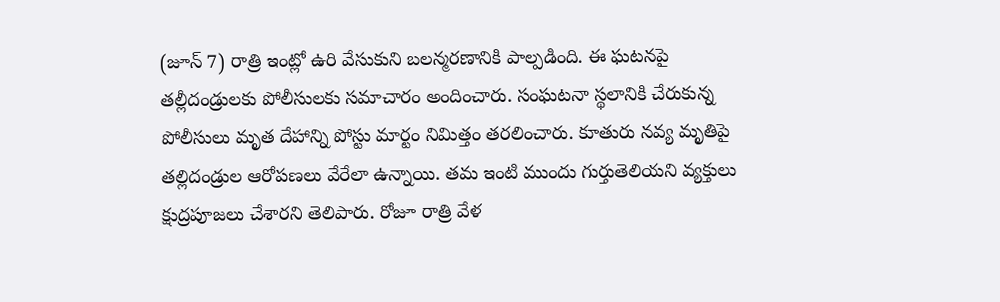(జూన్‌ 7) రాత్రి ఇంట్లో ఉరి వేసుకుని బలన్మరణానికి పాల్పడింది. ఈ ఘటనపై తల్లీదండ్రులకు పోలీసులకు సమాచారం అందించారు. సంఘటనా స్థలానికి చేరుకున్న పోలీసులు మృత దేహాన్ని పోస్టు మార్టం నిమిత్తం తరలించారు. కూతురు నవ్య మృతిపై తల్లిదండ్రుల ఆరోపణలు వేరేలా ఉన్నాయి. తమ ఇంటి ముందు గుర్తుతెలియని వ్యక్తులు క్షుద్రపూజలు చేశారని తెలిపారు. రోజూ రాత్రి వేళ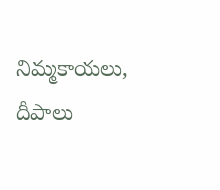నిమ్మకాయలు, దీపాలు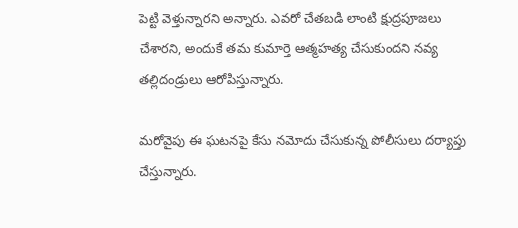పెట్టి వెళ్తున్నారని అన్నారు. ఎవరో చేతబడి లాంటి క్షుద్రపూజలు చేశారని, అందుకే తమ కుమార్తె ఆత్మహత్య చేసుకుందని నవ్య తల్లిదండ్రులు ఆరోపిస్తున్నారు.

మరోవైపు ఈ ఘటనపై కేసు నమోదు చేసుకున్న పోలీసులు దర్యాప్తు చేస్తున్నారు.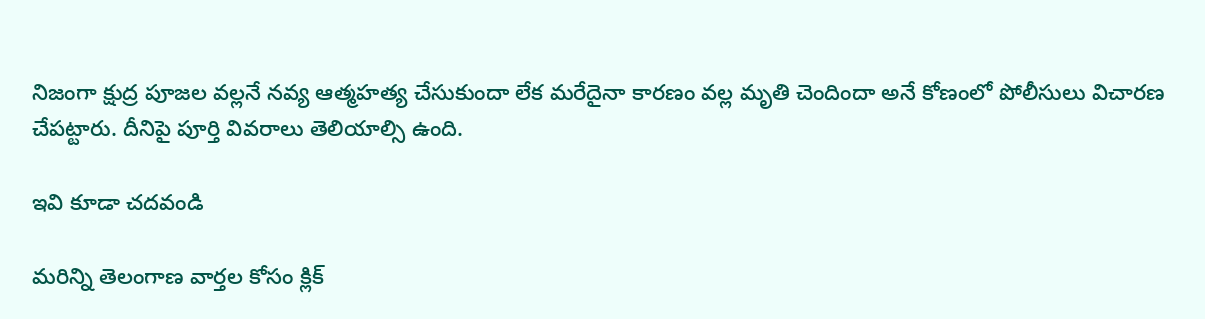నిజంగా క్షుద్ర పూజల వల్లనే నవ్య ఆత్మహత్య చేసుకుందా లేక మరేదైనా కారణం వల్ల మృతి చెందిందా అనే కోణంలో పోలీసులు విచారణ చేపట్టారు. దీనిపై పూర్తి వివరాలు తెలియాల్సి ఉంది.

ఇవి కూడా చదవండి

మరిన్ని తెలంగాణ వార్తల కోసం క్లిక్‌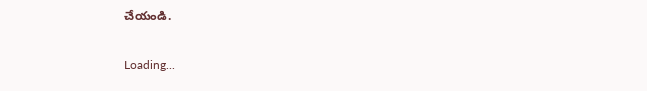చేయండి.

Loading...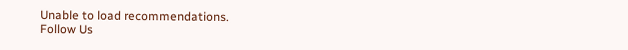Unable to load recommendations.
Follow Us